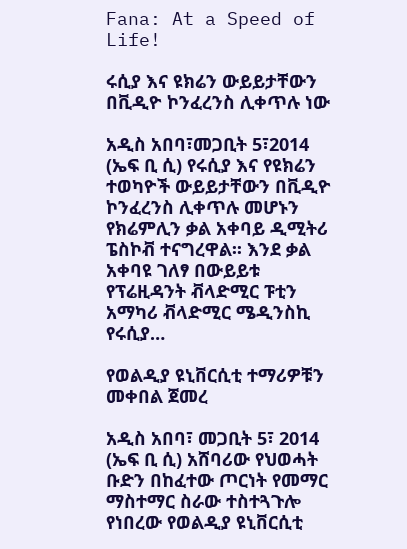Fana: At a Speed of Life!

ሩሲያ እና ዩክሬን ውይይታቸውን በቪዲዮ ኮንፈረንስ ሊቀጥሉ ነው

አዲስ አበባ፣መጋቢት 5፣2014 (ኤፍ ቢ ሲ) የሩሲያ እና የዩክሬን ተወካዮች ውይይታቸውን በቪዲዮ ኮንፈረንስ ሊቀጥሉ መሆኑን የክሬምሊን ቃል አቀባይ ዲሚትሪ ፔስኮቭ ተናግረዋል፡፡ እንደ ቃል አቀባዩ ገለፃ በውይይቱ የፕሬዚዳንት ቭላድሚር ፑቲን አማካሪ ቭላድሚር ሜዲንስኪ የሩሲያ…

የወልዲያ ዩኒቨርሲቲ ተማሪዎቹን መቀበል ጀመረ

አዲስ አበባ፣ መጋቢት 5፣ 2014 (ኤፍ ቢ ሲ) አሸባሪው የህወሓት ቡድን በከፈተው ጦርነት የመማር ማስተማር ስራው ተስተጓጉሎ የነበረው የወልዲያ ዩኒቨርሲቲ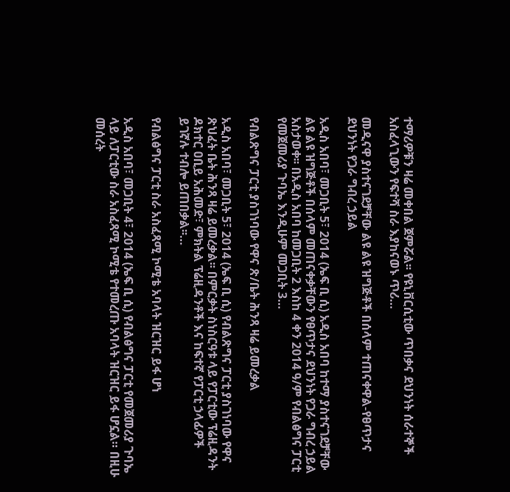ተማሪዎቹን ዛሬ መቀበል ጀምሯል፡፡ የዩኒቨርሲቲው ጥበቃና ደህንነት ሰራተኞች አስፈላጊውን የፍተሻ ስራ እያከናወኑ ጥሪ…

መዲናዋ ያስተናገደቻቸው ልዩ ልዩ ዝግጅቶች በሰላም ተጠናቀዋል-የፀጥታና ደህንነት የጋራ ግብረ ኃይል

አዲስ አበባ፣ መጋቢት 5፣ 2014 (ኤፍ ቢ ሲ) አዲስ አበባ ከተማ ያስተናገደቻቸው ልዩ ልዩ ዝግጅቶች በሰላም መጠናቀቃቸውን የፀጥታና ደህንነት የጋራ ግብረ ኃይል አስታወቀ፡፡ በአዲስ አበባ ከመጋቢት 2 እስከ 4 ቀን 2014 ዓ/ም የብልፅግና ፓርቲ የመጀመሪያ ጉባኤ እንዲሁም መጋቢት 3…

የብልጽግና ፓርቲ ያስገነባው የዋና ጽ/ቤት ሕንጻ ዛሬ ይመረቃል

አዲስ አበባ፣ መጋቢት 5፣ 2014 (ኤፍ ቢ ሲ) የብልጽግና ፓርቲ ያስገነባው የዋና ጽህፈት ቤት ሕንጻ ዛሬ ይመረቃል፡፡ በምርቃት ስነስርዓቱ ላይ የፓርቲው ፕሬዚዳንት ዶክተር ዐቢይ አሕመድ፣ ምክትል ፕሬዚዳንቶች እና ከፍተኛ የፓርቲ ኃላፊዎች ይገኛሉ ተብሎ ይጠበቃል፡፡…

የብልፅግና ፓርቲ ስራ አስፈጻሚ ኮሚቴ አባላት ዝርዝር ይፋ ሆነ

አዲስ አበባ፣ መጋቢት 4፣ 2014 (ኤፍ ቢ ሲ) የብልፅግና ፓርቲ የመጀመሪያ ጉባኤ ላይ ለፓርቲው ስራ አስፈጻሚ ኮሚቴ የተመረጡ አባላት ዝርዝር ይፋ ሆኗል። በዚሁ መሰረት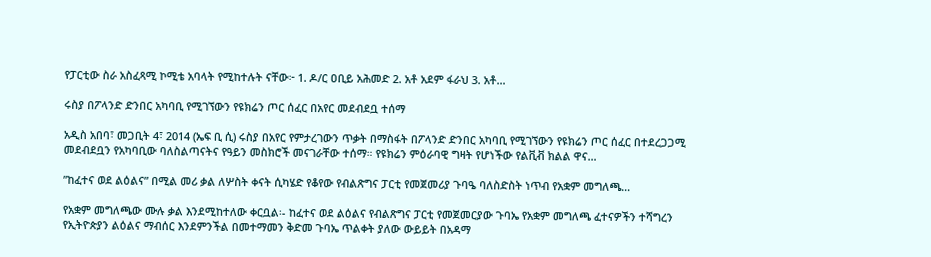የፓርቲው ስራ አስፈጻሚ ኮሚቴ አባላት የሚከተሉት ናቸው፦ 1. ዶ/ር ዐቢይ አሕመድ 2. አቶ አደም ፋራህ 3. አቶ…

ሩስያ በፖላንድ ድንበር አካባቢ የሚገኘውን የዩክሬን ጦር ሰፈር በአየር መደብደቧ ተሰማ

አዲስ አበባ፣ መጋቢት 4፣ 2014 (ኤፍ ቢ ሲ) ሩስያ በአየር የምታረገውን ጥቃት በማስፋት በፖላንድ ድንበር አካባቢ የሚገኘውን የዩክሬን ጦር ሰፈር በተደረጋጋሚ መደብደቧን የአካባቢው ባለስልጣናትና የዓይን መስክሮች መናገራቸው ተሰማ። የዩክሬን ምዕራባዊ ግዛት የሆነችው የልቪቭ ክልል ዋና…

”ከፈተና ወደ ልዕልና” በሚል መሪ ቃል ለሦስት ቀናት ሲካሄድ የቆየው የብልጽግና ፓርቲ የመጀመሪያ ጉባዔ ባለስድስት ነጥብ የአቋም መግለጫ…

የአቋም መግለጫው ሙሉ ቃል እንደሚከተለው ቀርቧል፡- ከፈተና ወደ ልዕልና የብልጽግና ፓርቲ የመጀመርያው ጉባኤ የአቋም መግለጫ ፈተናዎችን ተሻግረን የኢትዮጵያን ልዕልና ማብሰር እንደምንችል በመተማመን ቅድመ ጉባኤ ጥልቀት ያለው ውይይት በአዳማ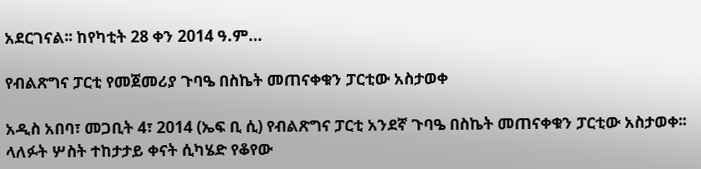አደርገናል፡፡ ከየካቲት 28 ቀን 2014 ዓ.ም…

የብልጽግና ፓርቲ የመጀመሪያ ጉባዔ በስኬት መጠናቀቁን ፓርቲው አስታወቀ

አዲስ አበባ፣ መጋቢት 4፣ 2014 (ኤፍ ቢ ሲ) የብልጽግና ፓርቲ አንደኛ ጉባዔ በስኬት መጠናቀቁን ፓርቲው አስታወቀ፡፡ ላለፉት ሦስት ተከታታይ ቀናት ሲካሄድ የቆየው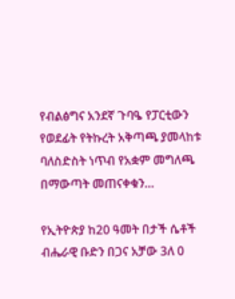የብልፅግና አንደኛ ጉባዔ የፓርቲውን የወደፊት የትኩረት አቅጣጫ ያመላከቱ ባለስድስት ነጥብ የአቋም መግለጫ በማውጣት መጠናቀቁን…

የኢትዮጵያ ከ20 ዓመት በታች ሴቶች ብሔራዊ ቡድን በጋና አቻው 3ለ 0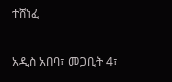ተሸነፈ

አዲስ አበባ፣ መጋቢት 4፣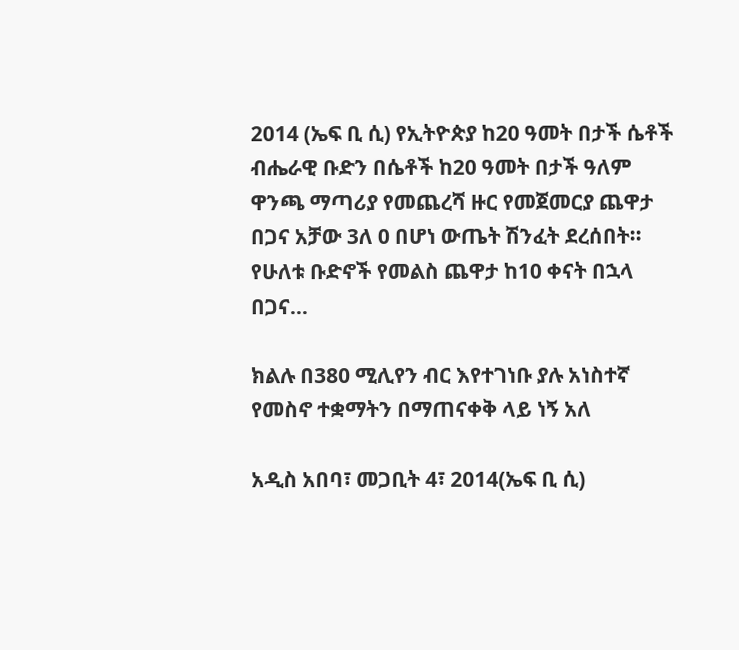2014 (ኤፍ ቢ ሲ) የኢትዮጵያ ከ20 ዓመት በታች ሴቶች ብሔራዊ ቡድን በሴቶች ከ20 ዓመት በታች ዓለም ዋንጫ ማጣሪያ የመጨረሻ ዙር የመጀመርያ ጨዋታ በጋና አቻው 3ለ 0 በሆነ ውጤት ሽንፈት ደረሰበት፡፡ የሁለቱ ቡድኖች የመልስ ጨዋታ ከ10 ቀናት በኋላ በጋና…

ክልሉ በ380 ሚሊየን ብር እየተገነቡ ያሉ አነስተኛ የመስኖ ተቋማትን በማጠናቀቅ ላይ ነኝ አለ

አዲስ አበባ፣ መጋቢት 4፣ 2014(ኤፍ ቢ ሲ)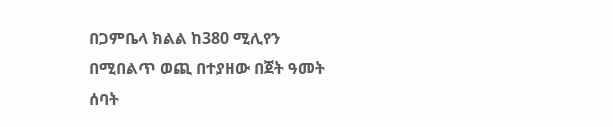በጋምቤላ ክልል ከ380 ሚሊየን በሚበልጥ ወጪ በተያዘው በጀት ዓመት ሰባት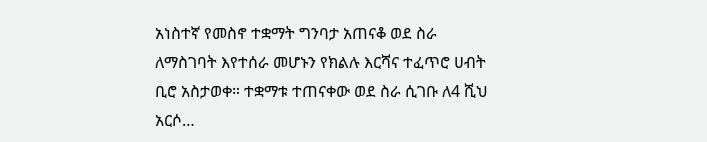አነስተኛ የመስኖ ተቋማት ግንባታ አጠናቆ ወደ ስራ ለማስገባት እየተሰራ መሆኑን የክልሉ እርሻና ተፈጥሮ ሀብት ቢሮ አስታወቀ። ተቋማቱ ተጠናቀው ወደ ስራ ሲገቡ ለ4 ሺህ አርሶ…